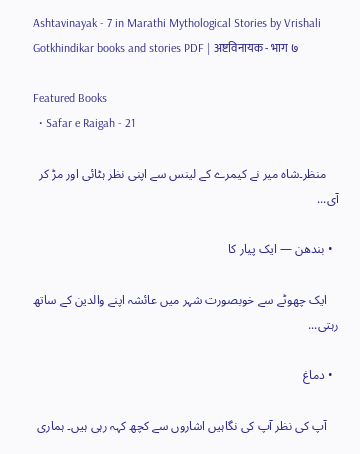Ashtavinayak - 7 in Marathi Mythological Stories by Vrishali Gotkhindikar books and stories PDF | अष्टविनायक - भाग ७

Featured Books
  • Safar e Raigah - 21

    منظر۔شاہ میر نے کیمرے کے لینس سے اپنی نظر ہٹائی اور مڑ کر آی...

  • بندھن — ایک پیار کا

    ایک چھوٹے سے خوبصورت شہر میں عائشہ اپنے والدین کے ساتھ رہتی...

  • دماغ

    آپ کی نظر آپ کی نگاہیں اشاروں سے کچھ کہہ رہی ہیں۔ ہماری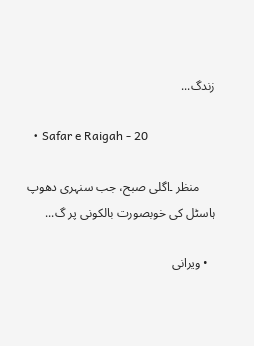زندگ...

  • Safar e Raigah - 20

     منظر ۔اگلی صبح، جب سنہری دھوپ ہاسٹل کی خوبصورت بالکونی پر گ...

  • ویرانی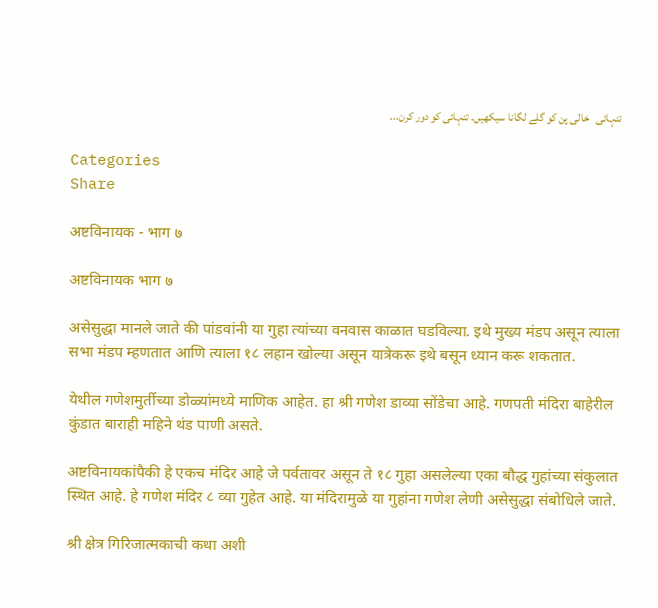تنہائی   خالی پن کو گلے لگانا سیکھیں۔ تنہائی کو دور کرن...

Categories
Share

अष्टविनायक - भाग ७

अष्टविनायक भाग ७

असेसुद्धा मानले जाते की पांडवांनी या गुहा त्यांच्या वनवास काळात घडविल्या. इथे मुख्य मंडप असून त्याला सभा मंडप म्हणतात आणि त्याला १८ लहान खोल्या असून यात्रेकरू इथे बसून ध्यान करू शकतात.

येथील गणेशमुर्तीच्या डोळ्यांमध्ये माणिक आहेत. हा श्री गणेश डाव्या सोंडेचा आहे. गणपती मंदिरा बाहेरील कुंडात बाराही महिने थंड पाणी असते.

अष्टविनायकांपैकी हे एकच मंदिर आहे जे पर्वतावर असून ते १८ गुहा असलेल्या एका बौद्ध गुहांच्या संकुलात स्थित आहे. हे गणेश मंदिर ८ व्या गुहेत आहे. या मंदिरामुळे या गुहांना गणेश लेणी असेसुद्धा संबोधिले जाते.

श्री क्षेत्र गिरिजात्मकाची कथा अशी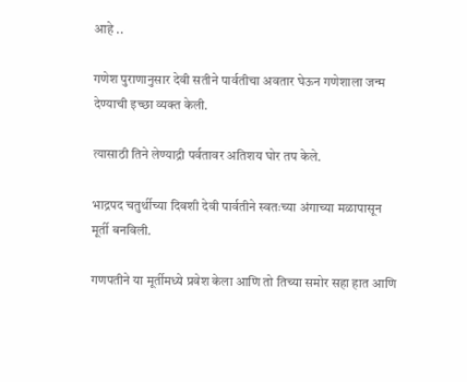आहे ..

गणेश पुराणानुसार देवी सतीने पार्वतीचा अवतार घेऊन गणेशाला जन्म देण्याची इच्छा व्यक्त केली.

त्यासाठी तिने लेण्याद्री पर्वतावर अतिशय घोर तप केले.

भाद्रपद चतुर्थीच्या दिवशी देवी पार्वतीने स्वतःच्या अंगाच्या मळापासून मूर्ती बनविली.

गणपतीने या मूर्तीमध्ये प्रवेश केला आणि तो तिच्या समोर सहा हात आणि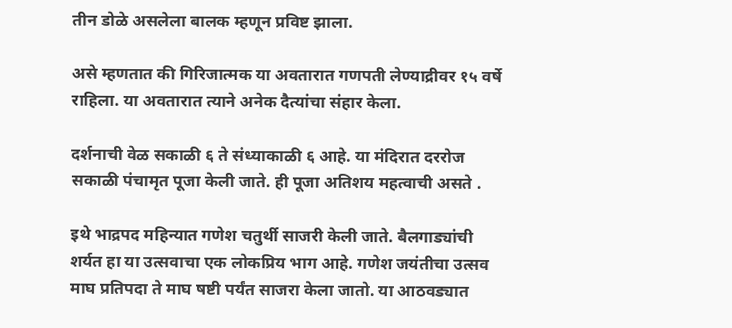तीन डोळे असलेला बालक म्हणून प्रविष्ट झाला.

असे म्हणतात की गिरिजात्मक या अवतारात गणपती लेण्याद्रीवर १५ वर्षे राहिला. या अवतारात त्याने अनेक दैत्यांचा संहार केला.

दर्शनाची वेळ सकाळी ६ ते संध्याकाळी ६ आहे. या मंदिरात दररोज सकाळी पंचामृत पूजा केली जाते. ही पूजा अतिशय महत्वाची असते .

इथे भाद्रपद महिन्यात गणेश चतुर्थी साजरी केली जाते. बैलगाड्यांची शर्यत हा या उत्सवाचा एक लोकप्रिय भाग आहे. गणेश जयंतीचा उत्सव माघ प्रतिपदा ते माघ षष्टी पर्यंत साजरा केला जातो. या आठवड्यात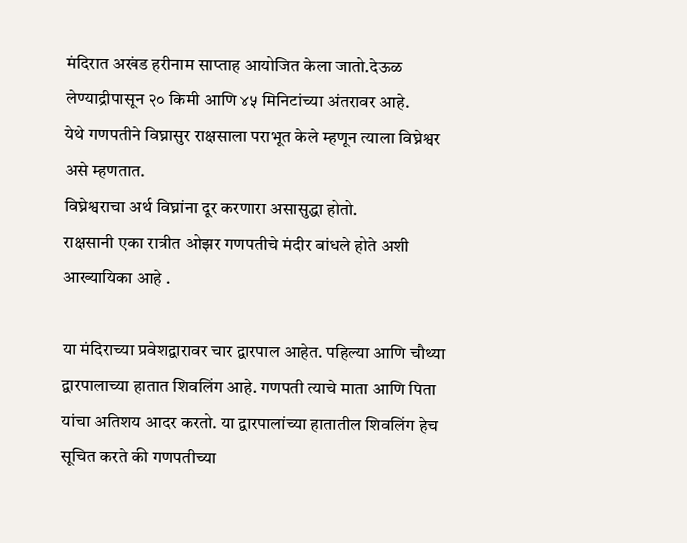मंदिरात अखंड हरीनाम साप्ताह आयोजित केला जातो.देऊळ लेण्याद्रीपासून २० किमी आणि ४५ मिनिटांच्या अंतरावर आहे.
येथे गणपतीने विघ्नासुर राक्षसाला पराभूत केले म्हणून त्याला विघ्नेश्वर असे म्हणतात.
विघ्नेश्वराचा अर्थ विघ्नांना दूर करणारा असासुद्धा होतो.
राक्षसानी एका रात्रीत ओझर गणपतीचे मंदीर बांधले होते अशी आख्यायिका आहे .

या मंदिराच्या प्रवेशद्वारावर चार द्वारपाल आहेत. पहिल्या आणि चौथ्या द्वारपालाच्या हातात शिवलिंग आहे. गणपती त्याचे माता आणि पिता यांचा अतिशय आदर करतो. या द्वारपालांच्या हातातील शिवलिंग हेच सूचित करते की गणपतीच्या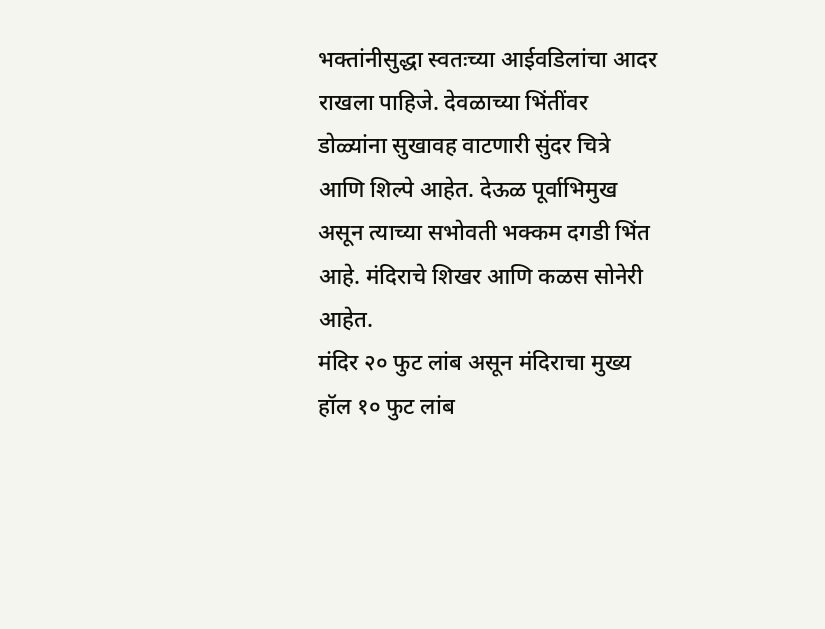भक्तांनीसुद्धा स्वतःच्या आईवडिलांचा आदर राखला पाहिजे. देवळाच्या भिंतींवर डोळ्यांना सुखावह वाटणारी सुंदर चित्रे आणि शिल्पे आहेत. देऊळ पूर्वाभिमुख असून त्याच्या सभोवती भक्कम दगडी भिंत आहे. मंदिराचे शिखर आणि कळस सोनेरी आहेत.
मंदिर २० फुट लांब असून मंदिराचा मुख्य हॉल १० फुट लांब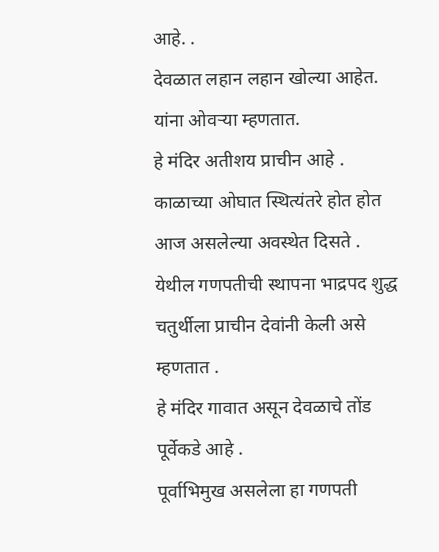आहे. .
देवळात लहान लहान खोल्या आहेत. यांना ओवऱ्या म्हणतात.
हे मंदिर अतीशय प्राचीन आहे .
काळाच्या ओघात स्थित्यंतरे होत होत आज असलेल्या अवस्थेत दिसते .
येथील गणपतीची स्थापना भाद्रपद शुद्ध चतुर्थीला प्राचीन देवांनी केली असे म्हणतात .
हे मंदिर गावात असून देवळाचे तोंड पूर्वेकडे आहे .
पूर्वाभिमुख असलेला हा गणपती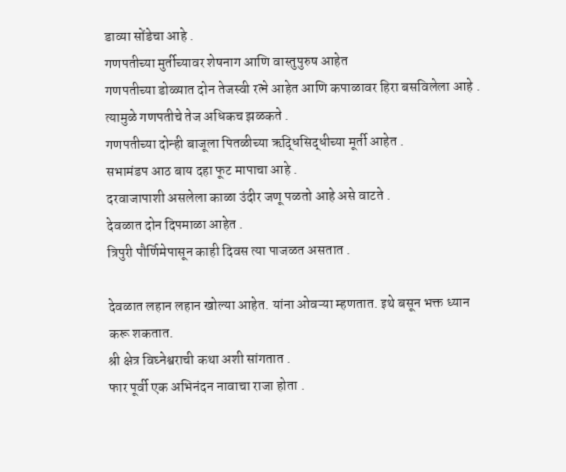डाव्या सोंडेचा आहे .
गणपतीच्या मुर्तीच्यावर शेषनाग आणि वास्तुपुरुष आहेत
गणपतीच्या डोळ्यात दोन तेजस्वी रत्ने आहेत आणि कपाळावर हिरा बसविलेला आहे .
त्यामुळे गणपतीचे तेज अधिकच झळकते .
गणपतीच्या दोन्ही बाजूला पितळीच्या ऋद्धिसिद्धीच्या मूर्ती आहेत .
सभामंडप आठ बाय दहा फूट मापाचा आहे .
दरवाजापाशी असलेला काळा उंदीर जणू पळतो आहे असे वाटते .
देवळात दोन दिपमाळा आहेत .
त्रिपुरी पौर्णिमेपासून काही दिवस त्या पाजळत असतात .

देवळात लहान लहान खोल्या आहेत. यांना ओवऱ्या म्हणतात. इथे बसून भक्त ध्यान करू शकतात.
श्री क्षेत्र विघ्नेश्वराची कथा अशी सांगतात .
फार पूर्वी एक अभिनंदन नावाचा राजा होता .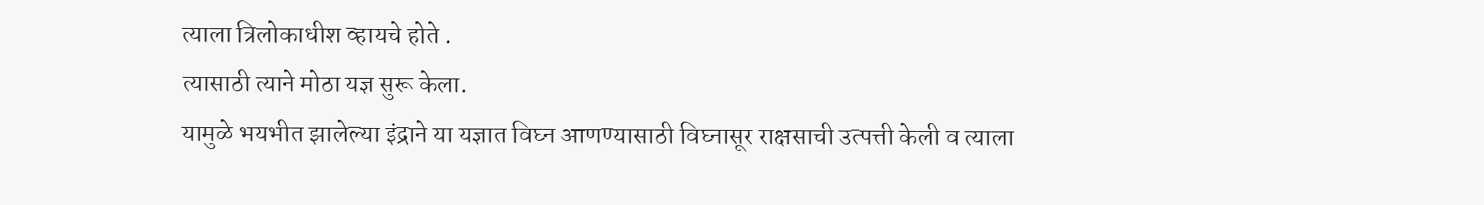त्याला त्रिलोकाधीश व्हायचे होते .
त्यासाठी त्याने मोठा यज्ञ सुरू केला.
यामुळे भयभीत झालेल्या इंद्राने या यज्ञात विघ्न आणण्यासाठी विघ्नासूर राक्षसाची उत्पत्ती केली व त्याला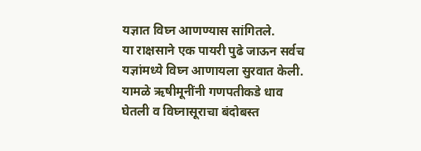यज्ञात विघ्न आणण्यास सांगितले.
या राक्षसाने एक पायरी पुढे जाऊन सर्वच यज्ञांमध्ये विघ्न आणायला सुरवात केली.
यामळे ऋषीमूनींनी गणपतीकडे धाव घेतली व विघ्नासूराचा बंदोबस्त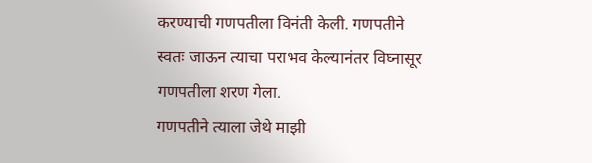करण्याची गणपतीला विनंती केली. गणपतीने स्वतः जाऊन त्याचा पराभव केल्यानंतर विघ्नासूर गणपतीला शरण गेला.
गणपतीने त्याला जेथे माझी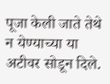पूजा केली जाते तेथे न येण्याच्या या अटीवर सोडून दिले.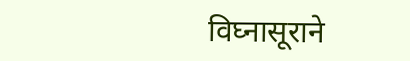विघ्नासूराने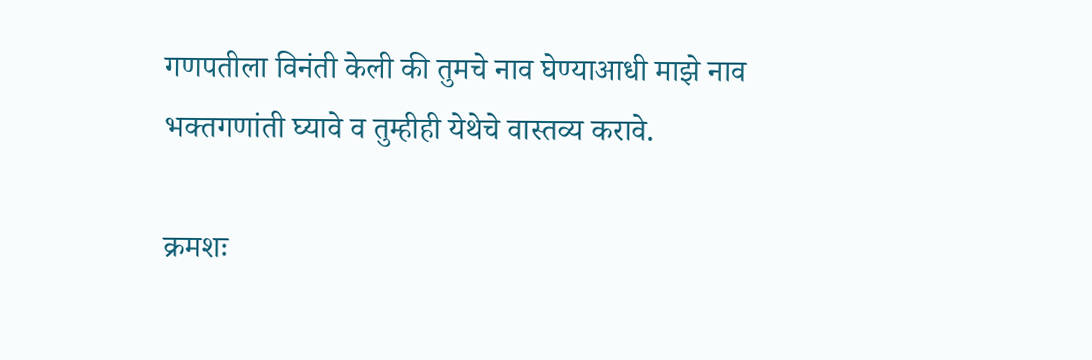गणपतीला विनंती केली की तुमचे नाव घेण्याआधी माझे नाव भक्तगणांती घ्यावे व तुम्हीही येथेचे वास्तव्य करावे.

क्रमशः